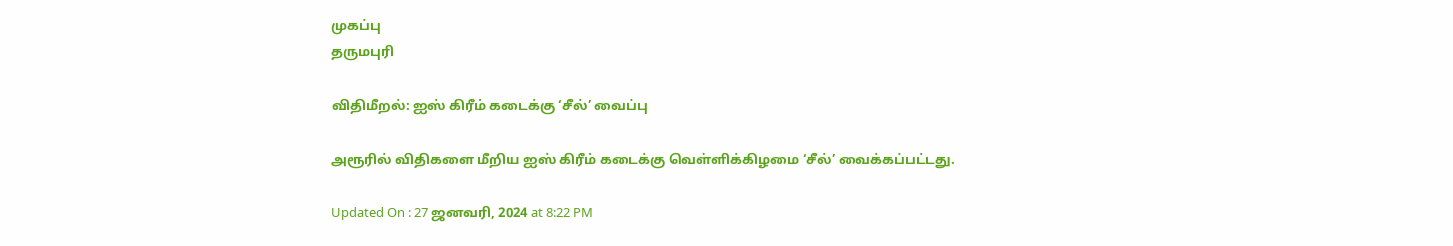முகப்பு
தருமபுரி

விதிமீறல்: ஐஸ் கிரீம் கடைக்கு ‘சீல்’ வைப்பு

அரூரில் விதிகளை மீறிய ஐஸ் கிரீம் கடைக்கு வெள்ளிக்கிழமை ‘சீல்’ வைக்கப்பட்டது.

Updated On : 27 ஜனவரி, 2024 at 8:22 PM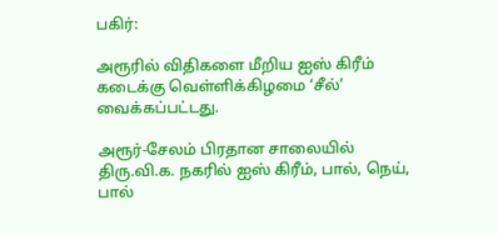பகிர்:

அரூரில் விதிகளை மீறிய ஐஸ் கிரீம் கடைக்கு வெள்ளிக்கிழமை ‘சீல்’ வைக்கப்பட்டது.

அரூர்-சேலம் பிரதான சாலையில் திரு.வி.க. நகரில் ஐஸ் கிரீம், பால், நெய், பால்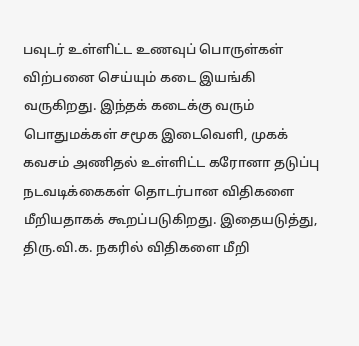பவுடர் உள்ளிட்ட உணவுப் பொருள்கள் விற்பனை செய்யும் கடை இயங்கி வருகிறது. இந்தக் கடைக்கு வரும் பொதுமக்கள் சமூக இடைவெளி, முகக் கவசம் அணிதல் உள்ளிட்ட கரோனா தடுப்பு நடவடிக்கைகள் தொடர்பான விதிகளை மீறியதாகக் கூறப்படுகிறது. இதையடுத்து, திரு.வி.க. நகரில் விதிகளை மீறி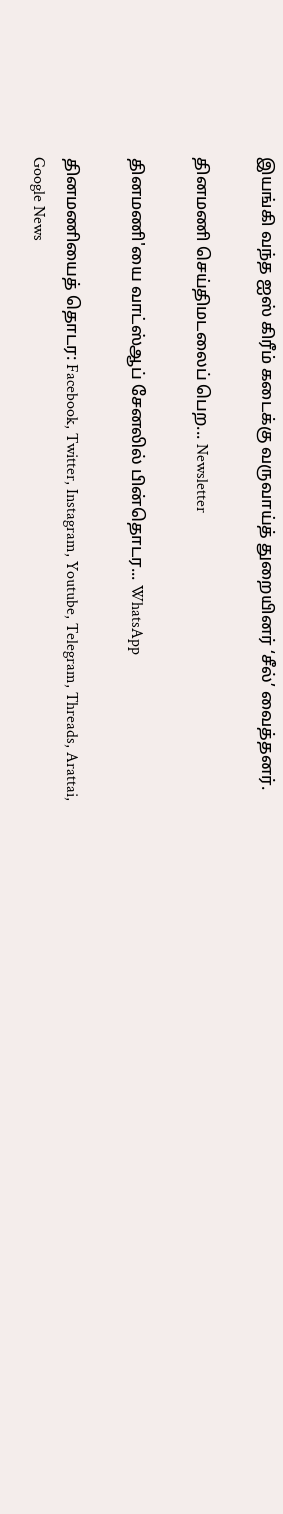இயங்கி வந்த ஐஸ் கிரீம் கடைக்கு வருவாய்த் துறையினர் ‘சீல்’ வைத்தனர்.

தினமணி செய்திமடலைப் பெற... Newsletter

தினமணி'யை வாட்ஸ்ஆப் சேனலில் பின்தொடர... WhatsApp

தினமணியைத் தொடர: Facebook, Twitter, Instagram, Youtube, Telegram, Threads, Arattai, Google News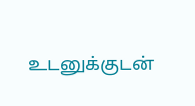உடனுக்குடன்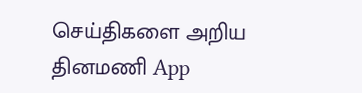செய்திகளை அறிய தினமணி App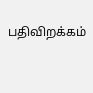பதிவிறக்கம்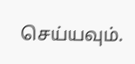செய்யவும்.